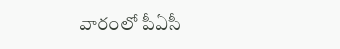వారంలో పీఏసీ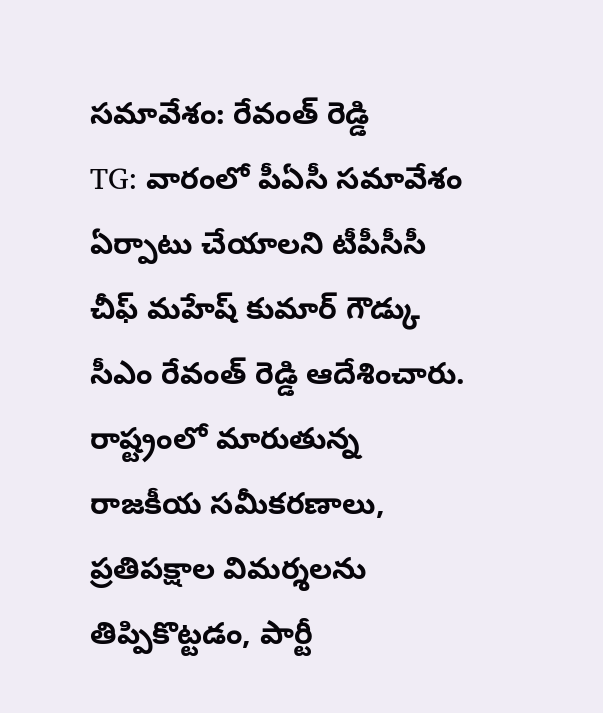సమావేశం: రేవంత్ రెడ్డి
TG: వారంలో పీఏసీ సమావేశం ఏర్పాటు చేయాలని టీపీసీసీ చీఫ్ మహేష్ కుమార్ గౌడ్కు సీఎం రేవంత్ రెడ్డి ఆదేశించారు. రాష్ట్రంలో మారుతున్న రాజకీయ సమీకరణాలు, ప్రతిపక్షాల విమర్శలను తిప్పికొట్టడం, పార్టీ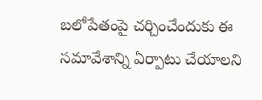బలోపేతంపై చర్చించేందుకు ఈ సమావేశాన్ని ఏర్పాటు చేయాలని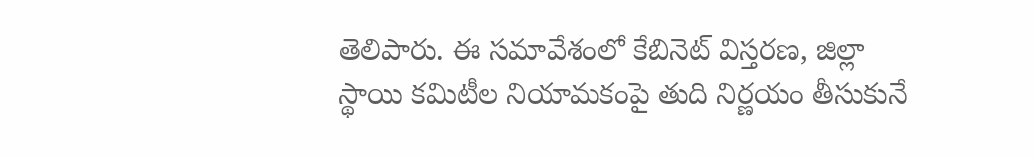తెలిపారు. ఈ సమావేశంలో కేబినెట్ విస్తరణ, జిల్లా స్థాయి కమిటీల నియామకంపై తుది నిర్ణయం తీసుకునే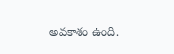అవకాశం ఉంది.